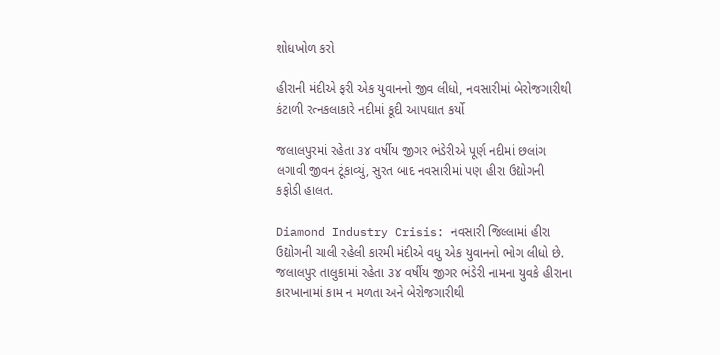શોધખોળ કરો

હીરાની મંદીએ ફરી એક યુવાનનો જીવ લીધો, નવસારીમાં બેરોજગારીથી કંટાળી રત્નકલાકારે નદીમાં કૂદી આપઘાત કર્યો

જલાલપુરમાં રહેતા ૩૪ વર્ષીય જીગર ભંડેરીએ પૂર્ણ નદીમાં છલાંગ લગાવી જીવન ટૂંકાવ્યું, સુરત બાદ નવસારીમાં પણ હીરા ઉદ્યોગની કફોડી હાલત.

Diamond Industry Crisis: નવસારી જિલ્લામાં હીરા ઉદ્યોગની ચાલી રહેલી કારમી મંદીએ વધુ એક યુવાનનો ભોગ લીધો છે. જલાલપુર તાલુકામાં રહેતા ૩૪ વર્ષીય જીગર ભંડેરી નામના યુવકે હીરાના કારખાનામાં કામ ન મળતા અને બેરોજગારીથી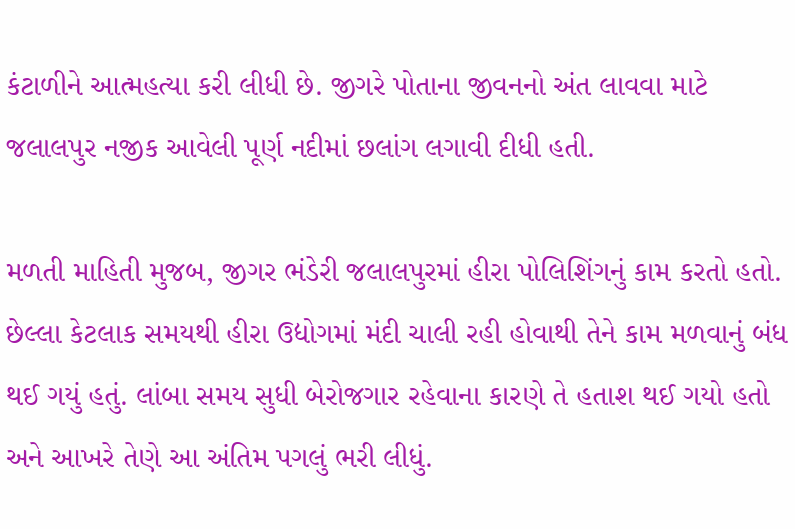કંટાળીને આત્મહત્યા કરી લીધી છે. જીગરે પોતાના જીવનનો અંત લાવવા માટે જલાલપુર નજીક આવેલી પૂર્ણ નદીમાં છલાંગ લગાવી દીધી હતી.

મળતી માહિતી મુજબ, જીગર ભંડેરી જલાલપુરમાં હીરા પોલિશિંગનું કામ કરતો હતો. છેલ્લા કેટલાક સમયથી હીરા ઉદ્યોગમાં મંદી ચાલી રહી હોવાથી તેને કામ મળવાનું બંધ થઈ ગયું હતું. લાંબા સમય સુધી બેરોજગાર રહેવાના કારણે તે હતાશ થઈ ગયો હતો અને આખરે તેણે આ અંતિમ પગલું ભરી લીધું.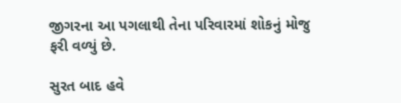જીગરના આ પગલાથી તેના પરિવારમાં શોકનું મોજુ ફરી વળ્યું છે.

સુરત બાદ હવે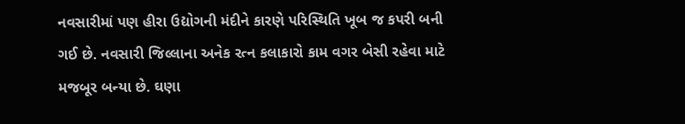નવસારીમાં પણ હીરા ઉદ્યોગની મંદીને કારણે પરિસ્થિતિ ખૂબ જ કપરી બની ગઈ છે. નવસારી જિલ્લાના અનેક રત્ન કલાકારો કામ વગર બેસી રહેવા માટે મજબૂર બન્યા છે. ઘણા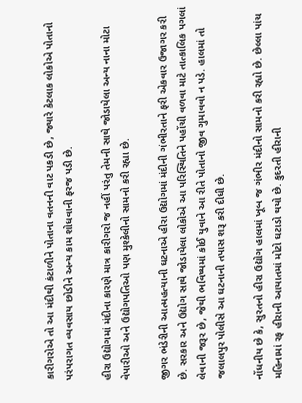કારીગરોએ તો આ મંદીથી કંટાળીને પોતાના વતનની વાટ પકડી છે, જ્યારે કેટલાક લોકોએ પોતાનો પરંપરાગત વ્યવસાય છોડીને અન્ય કામ શોધવાની ફરજ પડી છે.

હીરા ઉદ્યોગમાં મંદીના કારણે માત્ર કારીગરો જ નહીં પરંતુ તેમની સાથે જોડાયેલા અન્ય નાના મોટા વેપારીઓ અને ઉદ્યોગપતિઓ પણ મુશ્કેલીનો સામનો કરી રહ્યા છે.

જીગર ભંડેરીની આત્મહત્યાની ઘટનાએ હીરા ઉદ્યોગમાં મંદીની ગંભીરતાને ફરી એકવાર ઉજાગર કરી છે. સરકાર અને ઉદ્યોગ સાથે જોડાયેલા લોકોએ આ પરિસ્થિતિને પહોંચી વળવા માટે તાત્કાલિક પગલાં લેવાની જરૂર છે, જેથી ભવિષ્યમાં કોઈ યુવાને આ રીતે પોતાનો જીવ ગુમાવવો ન પડે. હાલમાં તો જલાલપુર પોલીસે આ ઘટનાની તપાસ શરૂ કરી દીધી છે.

નોંધનીય છે કે, સુરતનો હીરા ઉદ્યોગ હાલમાં ખૂબ જ ગંભીર મંદીનો સામનો કરી રહ્યો છે. છેલ્લા પાંચ મહિનામાં રફ હીરાની આયાતમાં મોટો ઘટાડો થયો છે. કુદરતી હીરાની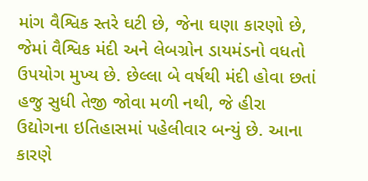માંગ વૈશ્વિક સ્તરે ઘટી છે, જેના ઘણા કારણો છે, જેમાં વૈશ્વિક મંદી અને લેબગ્રોન ડાયમંડનો વધતો ઉપયોગ મુખ્ય છે. છેલ્લા બે વર્ષથી મંદી હોવા છતાં હજુ સુધી તેજી જોવા મળી નથી, જે હીરા ઉદ્યોગના ઇતિહાસમાં પહેલીવાર બન્યું છે. આના કારણે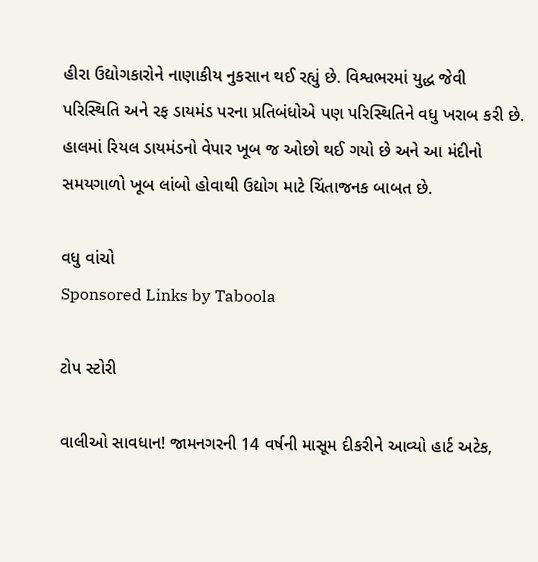હીરા ઉદ્યોગકારોને નાણાકીય નુકસાન થઈ રહ્યું છે. વિશ્વભરમાં યુદ્ધ જેવી પરિસ્થિતિ અને રફ ડાયમંડ પરના પ્રતિબંધોએ પણ પરિસ્થિતિને વધુ ખરાબ કરી છે. હાલમાં રિયલ ડાયમંડનો વેપાર ખૂબ જ ઓછો થઈ ગયો છે અને આ મંદીનો સમયગાળો ખૂબ લાંબો હોવાથી ઉદ્યોગ માટે ચિંતાજનક બાબત છે.

વધુ વાંચો
Sponsored Links by Taboola

ટોપ સ્ટોરી

વાલીઓ સાવધાન! જામનગરની 14 વર્ષની માસૂમ દીકરીને આવ્યો હાર્ટ અટેક,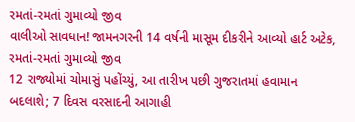રમતાં-રમતાં ગુમાવ્યો જીવ
વાલીઓ સાવધાન! જામનગરની 14 વર્ષની માસૂમ દીકરીને આવ્યો હાર્ટ અટેક, રમતાં-રમતાં ગુમાવ્યો જીવ
12 રાજ્યોમાં ચોમાસું પહોંચ્યું, આ તારીખ પછી ગુજરાતમાં હવામાન બદલાશે; 7 દિવસ વરસાદની આગાહી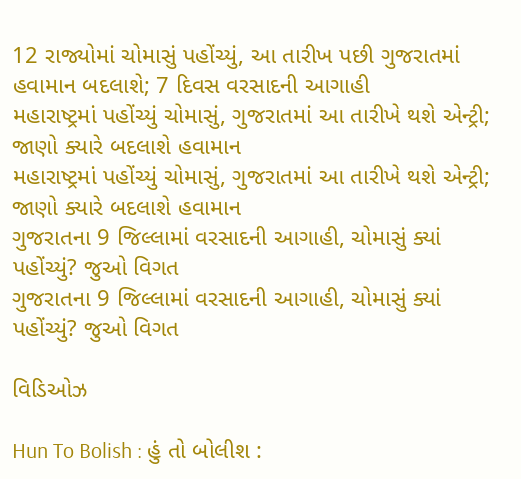12 રાજ્યોમાં ચોમાસું પહોંચ્યું, આ તારીખ પછી ગુજરાતમાં હવામાન બદલાશે; 7 દિવસ વરસાદની આગાહી
મહારાષ્ટ્રમાં પહોંચ્યું ચોમાસું, ગુજરાતમાં આ તારીખે થશે એન્ટ્રી; જાણો ક્યારે બદલાશે હવામાન
મહારાષ્ટ્રમાં પહોંચ્યું ચોમાસું, ગુજરાતમાં આ તારીખે થશે એન્ટ્રી; જાણો ક્યારે બદલાશે હવામાન
ગુજરાતના 9 જિલ્લામાં વરસાદની આગાહી, ચોમાસું ક્યાં પહોંચ્યું? જુઓ વિગત
ગુજરાતના 9 જિલ્લામાં વરસાદની આગાહી, ચોમાસું ક્યાં પહોંચ્યું? જુઓ વિગત

વિડિઓઝ

Hun To Bolish : હું તો બોલીશ :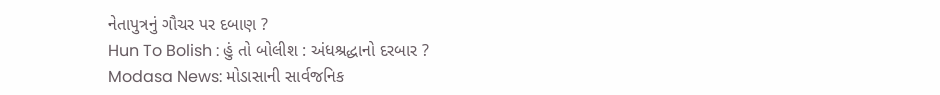નેતાપુત્રનું ગૌચર પર દબાણ ?
Hun To Bolish : હું તો બોલીશ : અંધશ્રદ્ધાનો દરબાર ?
Modasa News: મોડાસાની સાર્વજનિક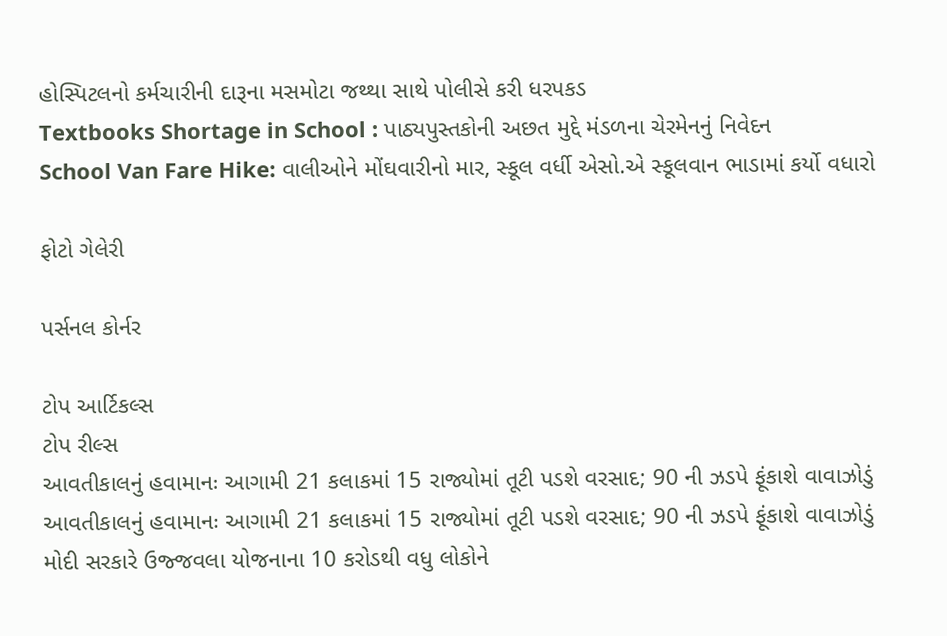હોસ્પિટલનો કર્મચારીની દારૂના મસમોટા જથ્થા સાથે પોલીસે કરી ધરપકડ
Textbooks Shortage in School : પાઠ્યપુસ્તકોની અછત મુદ્દે મંડળના ચેરમેનનું નિવેદન
School Van Fare Hike: વાલીઓને મોંઘવારીનો માર, સ્કૂલ વર્ધી એસો.એ સ્કૂલવાન ભાડામાં કર્યો વધારો

ફોટો ગેલેરી

પર્સનલ કોર્નર

ટોપ આર્ટિકલ્સ
ટોપ રીલ્સ
આવતીકાલનું હવામાનઃ આગામી 21 કલાકમાં 15 રાજ્યોમાં તૂટી પડશે વરસાદ; 90 ની ઝડપે ફૂંકાશે વાવાઝોડું
આવતીકાલનું હવામાનઃ આગામી 21 કલાકમાં 15 રાજ્યોમાં તૂટી પડશે વરસાદ; 90 ની ઝડપે ફૂંકાશે વાવાઝોડું
મોદી સરકારે ઉજ્જવલા યોજનાના 10 કરોડથી વધુ લોકોને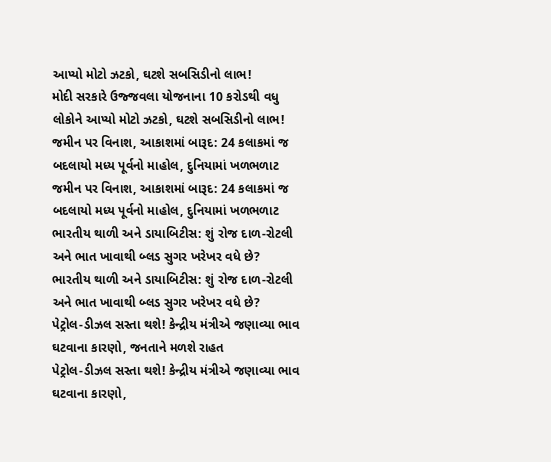આપ્યો મોટો ઝટકો, ઘટશે સબસિડીનો લાભ!
મોદી સરકારે ઉજ્જવલા યોજનાના 10 કરોડથી વધુ લોકોને આપ્યો મોટો ઝટકો, ઘટશે સબસિડીનો લાભ!
જમીન પર વિનાશ, આકાશમાં બારૂદ: 24 કલાકમાં જ બદલાયો મધ્ય પૂર્વનો માહોલ, દુનિયામાં ખળભળાટ
જમીન પર વિનાશ, આકાશમાં બારૂદ: 24 કલાકમાં જ બદલાયો મધ્ય પૂર્વનો માહોલ, દુનિયામાં ખળભળાટ
ભારતીય થાળી અને ડાયાબિટીસ: શું રોજ દાળ-રોટલી અને ભાત ખાવાથી બ્લડ સુગર ખરેખર વધે છે?
ભારતીય થાળી અને ડાયાબિટીસ: શું રોજ દાળ-રોટલી અને ભાત ખાવાથી બ્લડ સુગર ખરેખર વધે છે?
પેટ્રોલ-ડીઝલ સસ્તા થશે! કેન્દ્રીય મંત્રીએ જણાવ્યા ભાવ ઘટવાના કારણો, જનતાને મળશે રાહત
પેટ્રોલ-ડીઝલ સસ્તા થશે! કેન્દ્રીય મંત્રીએ જણાવ્યા ભાવ ઘટવાના કારણો,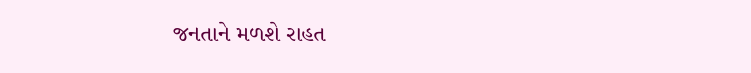જનતાને મળશે રાહત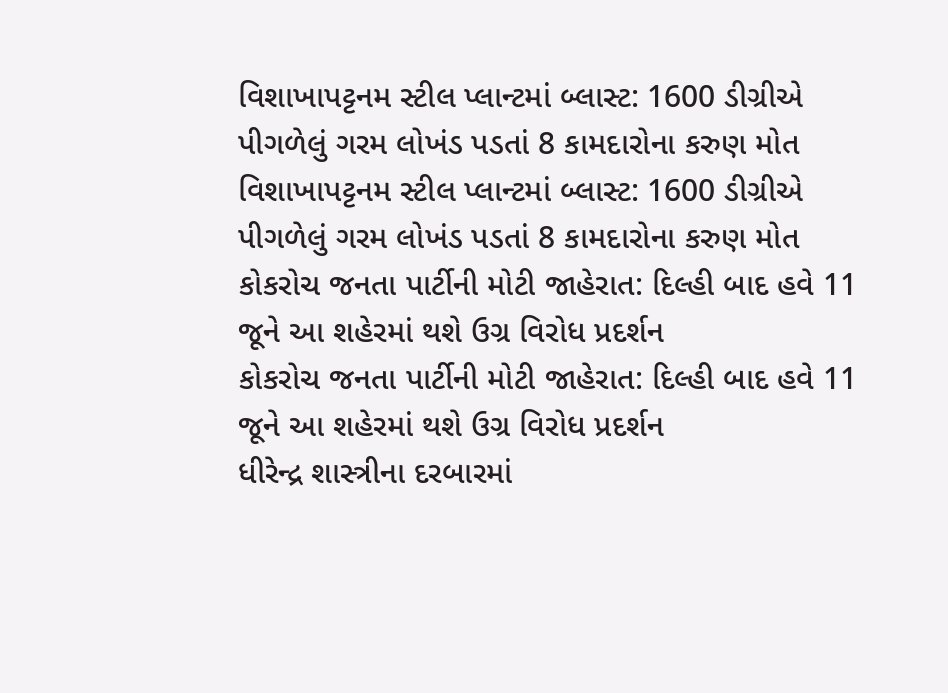વિશાખાપટ્ટનમ સ્ટીલ પ્લાન્ટમાં બ્લાસ્ટ: 1600 ડીગ્રીએ પીગળેલું ગરમ લોખંડ પડતાં 8 કામદારોના કરુણ મોત
વિશાખાપટ્ટનમ સ્ટીલ પ્લાન્ટમાં બ્લાસ્ટ: 1600 ડીગ્રીએ પીગળેલું ગરમ લોખંડ પડતાં 8 કામદારોના કરુણ મોત
કોકરોચ જનતા પાર્ટીની મોટી જાહેરાત: દિલ્હી બાદ હવે 11 જૂને આ શહેરમાં થશે ઉગ્ર વિરોધ પ્રદર્શન
કોકરોચ જનતા પાર્ટીની મોટી જાહેરાત: દિલ્હી બાદ હવે 11 જૂને આ શહેરમાં થશે ઉગ્ર વિરોધ પ્રદર્શન
ધીરેન્દ્ર શાસ્ત્રીના દરબારમાં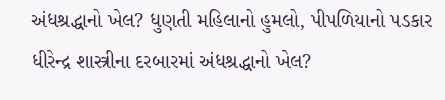અંધશ્રદ્ધાનો ખેલ? ધુણતી મહિલાનો હુમલો, પીપળિયાનો પડકાર
ધીરેન્દ્ર શાસ્ત્રીના દરબારમાં અંધશ્રદ્ધાનો ખેલ?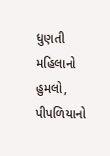ધુણતી મહિલાનો હુમલો, પીપળિયાનો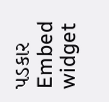પડકાર
Embed widget